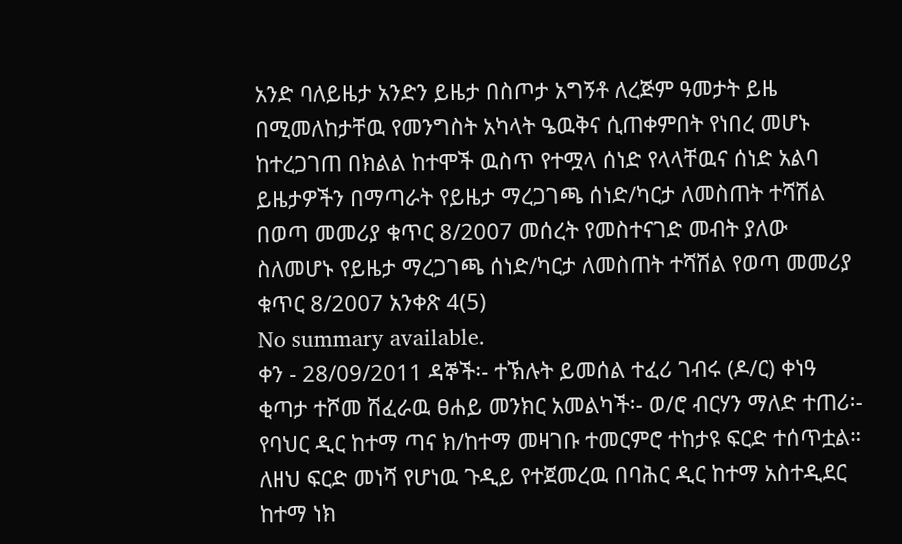አንድ ባለይዜታ አንድን ይዜታ በስጦታ አግኝቶ ለረጅም ዓመታት ይዜ በሚመለከታቸዉ የመንግስት አካላት ዔዉቅና ሲጠቀምበት የነበረ መሆኑ ከተረጋገጠ በክልል ከተሞች ዉስጥ የተሟላ ሰነድ የላላቸዉና ሰነድ አልባ ይዜታዎችን በማጣራት የይዜታ ማረጋገጫ ሰነድ/ካርታ ለመስጠት ተሻሽል በወጣ መመሪያ ቁጥር 8/2007 መሰረት የመስተናገድ መብት ያለው ስለመሆኑ የይዜታ ማረጋገጫ ሰነድ/ካርታ ለመስጠት ተሻሽል የወጣ መመሪያ ቁጥር 8/2007 አንቀጽ 4(5)
No summary available.
ቀን - 28/09/2011 ዳኞች፡- ተኽሉት ይመሰል ተፈሪ ገብሩ (ዶ/ር) ቀነዓ ቂጣታ ተሾመ ሽፈራዉ ፀሐይ መንክር አመልካች፡- ወ/ሮ ብርሃን ማለድ ተጠሪ፡- የባህር ዲር ከተማ ጣና ክ/ከተማ መዛገቡ ተመርምሮ ተከታዩ ፍርድ ተሰጥቷል።
ለዘህ ፍርድ መነሻ የሆነዉ ጉዲይ የተጀመረዉ በባሕር ዲር ከተማ አስተዲደር ከተማ ነክ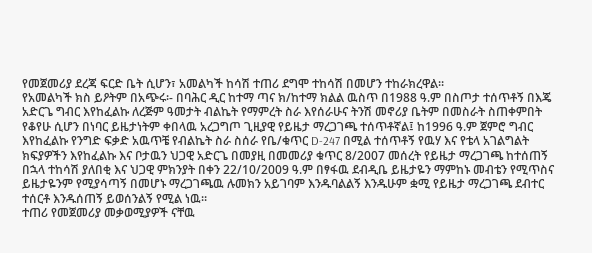የመጀመሪያ ደረጃ ፍርድ ቤት ሲሆን፣ አመልካች ከሳሽ ተጠሪ ደግሞ ተከሳሽ በመሆን ተከራክረዋል።
የአመልካች ክስ ይዖትም በአጭሩ፡- በባሕር ዲር ከተማ ጣና ክ/ከተማ ክልል ዉስጥ በ1988 ዓ.ም በስጦታ ተሰጥቶኝ በእጄ አድርጌ ግብር እየከፈልኩ ለረጅም ዓመታት ብልኬት የማምረት ስራ እየሰራሁና ትንሽ መኖሪያ ቤትም በመስራት ስጠቀምበት የቆየሁ ሲሆን በነባር ይዜታነትም ቀበላዉ አረጋግጦ ጊዚያዊ የይዜታ ማረጋገጫ ተሰጥቶኛል፤ ከ1996 ዓ.ም ጀምሮ ግብር እየከፈልኩ የንግድ ፍቃድ አዉጥቼ የብልኬት ስራ ስሰራ የቤ/ቁጥር D-247 በሚል ተሰጥቶኝ የዉሃ እና የቴላ አገልግልት ክፍያዎችን እየከፈልኩ እና ቦታዉን ህጋዊ አድርጌ በመያዚ በመመሪያ ቁጥር 8/2007 መሰረት የይዜታ ማረጋገጫ ከተሰጠኝ በኋላ ተከሳሽ ያለበቂ እና ህጋዊ ምክንያት በቀን 22/10/2009 ዓ.ም በፃፋዉ ደብዲቤ ይዜታዬን ማምከኑ መብቴን የሚጥስና ይዜታዬንም የሚያሳጣኝ በመሆኑ ማረጋገጫዉ ሉመክን አይገባም እንዱባልልኝ እንዱሁም ቋሚ የይዜታ ማረጋገጫ ደብተር ተሰርቶ እንዱሰጠኝ ይወሰንልኝ የሚል ነዉ።
ተጠሪ የመጀመሪያ መቃወሚያዎች ናቸዉ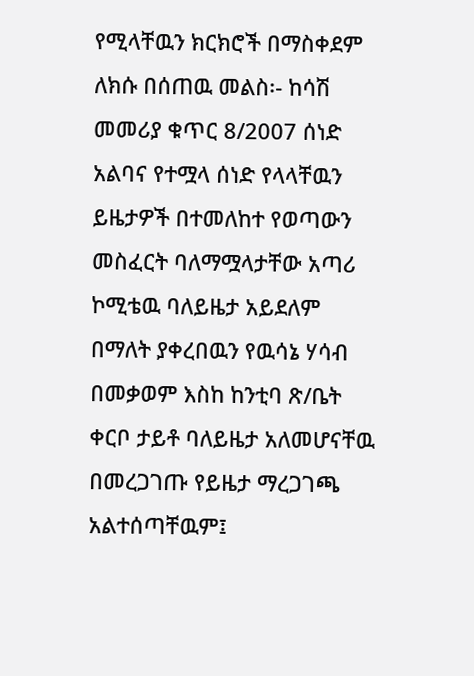የሚላቸዉን ክርክሮች በማስቀደም ለክሱ በሰጠዉ መልስ፡- ከሳሽ መመሪያ ቁጥር 8/2007 ሰነድ አልባና የተሟላ ሰነድ የላላቸዉን ይዜታዎች በተመለከተ የወጣውን መስፈርት ባለማሟላታቸው አጣሪ ኮሚቴዉ ባለይዜታ አይደለም በማለት ያቀረበዉን የዉሳኔ ሃሳብ በመቃወም እስከ ከንቲባ ጽ/ቤት ቀርቦ ታይቶ ባለይዜታ አለመሆናቸዉ በመረጋገጡ የይዜታ ማረጋገጫ አልተሰጣቸዉም፤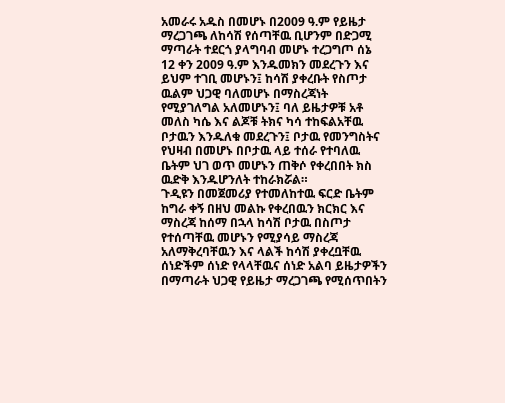አመራሩ አዱስ በመሆኑ በ2009 ዓ.ም የይዜታ ማረጋገጫ ለከሳሽ የሰጣቸዉ ቢሆንም በድጋሚ ማጣራት ተደርጎ ያላግባብ መሆኑ ተረጋግጦ ሰኔ 12 ቀን 2009 ዓ.ም እንዱመክን መደረጉን እና ይህም ተገቢ መሆኑን፤ ከሳሽ ያቀረቡት የስጦታ ዉልም ህጋዊ ባለመሆኑ በማስረጃነት የሚያገለግል አለመሆኑን፤ ባለ ይዜታዎቹ አቶ መለስ ካሴ እና ልጆቹ ትክና ካሳ ተከፍልአቸዉ ቦታዉን እንዱለቁ መደረጉን፤ ቦታዉ የመንግስትና የህዛብ በመሆኑ በቦታዉ ላይ ተሰራ የተባለዉ ቤትም ህገ ወጥ መሆኑን ጠቅሶ የቀረበበት ክስ ዉድቅ እንዱሆንለት ተከራክሯል።
ጉዲዩን በመጀመሪያ የተመለከተዉ ፍርድ ቤትም ከግራ ቀኝ በዘህ መልኩ የቀረበዉን ክርክር እና ማስረጃ ከሰማ በኋላ ከሳሽ ቦታዉ በስጦታ የተሰጣቸዉ መሆኑን የሚያሳይ ማስረጃ አለማቅረባቸዉን እና ላልች ከሳሽ ያቀረቧቸዉ ሰነድችም ሰነድ የላላቸዉና ሰነድ አልባ ይዜታዎችን በማጣራት ህጋዊ የይዜታ ማረጋገጫ የሚሰጥበትን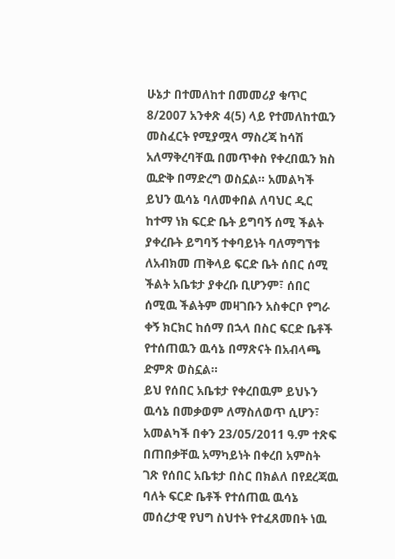ሁኔታ በተመለከተ በመመሪያ ቁጥር 8/2007 አንቀጽ 4(5) ላይ የተመለከተዉን መስፈርት የሚያሟላ ማስረጃ ከሳሽ አለማቅረባቸዉ በመጥቀስ የቀረበዉን ክስ ዉድቅ በማድረግ ወስኗል። አመልካች ይህን ዉሳኔ ባለመቀበል ለባህር ዲር ከተማ ነክ ፍርድ ቤት ይግባኝ ሰሚ ችልት ያቀረቡት ይግባኝ ተቀባይነት ባለማግኘቱ ለአብክመ ጠቅላይ ፍርድ ቤት ሰበር ሰሚ ችልት አቤቱታ ያቀረቡ ቢሆንም፣ ሰበር ሰሚዉ ችልትም መዛገቡን አስቀርቦ የግራ ቀኝ ክርክር ከሰማ በኋላ በስር ፍርድ ቤቶች የተሰጠዉን ዉሳኔ በማጽናት በአብላጫ ድምጽ ወስኗል።
ይህ የሰበር አቤቱታ የቀረበዉም ይህኑን ዉሳኔ በመቃወም ለማስለወጥ ሲሆን፣ አመልካች በቀን 23/05/2011 ዓ.ም ተጽፍ በጠበቃቸዉ አማካይነት በቀረበ አምስት ገጽ የሰበር አቤቱታ በስር በክልለ በየደረጃዉ ባለት ፍርድ ቤቶች የተሰጠዉ ዉሳኔ መሰረታዊ የህግ ስህተት የተፈጸመበት ነዉ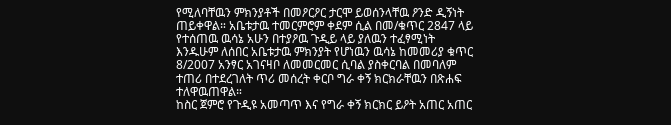የሚለባቸዉን ምክንያቶች በመዖርዖር ታርሞ ይወሰንላቸዉ ዖንድ ዲኝነት ጠይቀዋል። አቤቱታዉ ተመርምሮም ቀደም ሲል በመ/ቁጥር 2847 ላይ የተሰጠዉ ዉሳኔ አሁን በተያዖዉ ጉዲይ ላይ ያለዉን ተፈፃሚነት እንዱሁም ለሰበር አቤቱታዉ ምክንያት የሆነዉን ዉሳኔ ከመመሪያ ቁጥር 8/2007 አንፃር አገናዛቦ ለመመርመር ሲባል ያስቀርባል በመባለም ተጠሪ በተደረገለት ጥሪ መሰረት ቀርቦ ግራ ቀኝ ክርክራቸዉን በጽሐፍ ተለዋዉጠዋል።
ከስር ጀምሮ የጉዲዩ አመጣጥ እና የግራ ቀኝ ክርክር ይዖት አጠር አጠር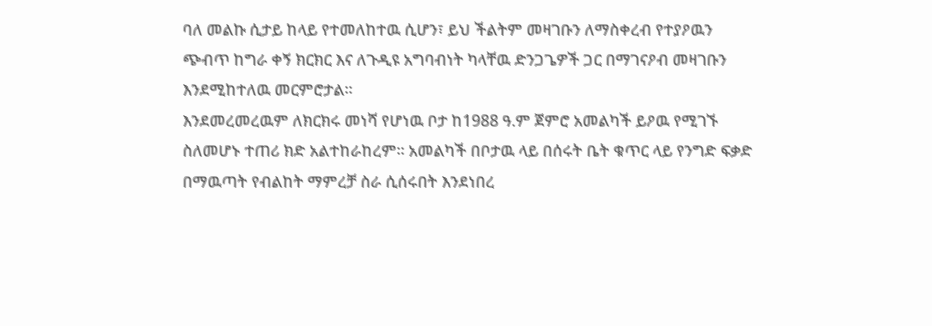ባለ መልኩ ሲታይ ከላይ የተመለከተዉ ሲሆን፣ ይህ ችልትም መዛገቡን ለማስቀረብ የተያዖዉን ጭብጥ ከግራ ቀኝ ክርክር እና ለጉዲዩ አግባብነት ካላቸዉ ድንጋጌዎች ጋር በማገናዖብ መዛገቡን እንደሚከተለዉ መርምሮታል።
እንደመረመረዉም ለክርክሩ መነሻ የሆነዉ ቦታ ከ1988 ዓ.ም ጀምሮ አመልካች ይዖዉ የሚገኙ ስለመሆኑ ተጠሪ ክድ አልተከራከረም። አመልካች በቦታዉ ላይ በሰሩት ቤት ቁጥር ላይ የንግድ ፍቃድ በማዉጣት የብልከት ማምረቻ ስራ ሲሰሩበት እንደነበረ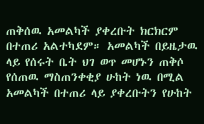ጠቅሰዉ አመልካች ያቀረቡት ክርክርም በተጠሪ አልተካደም። አመልካች በይዜታዉ ላይ የሰሩት ቤት ህገ ወጥ መሆኑን ጠቅሶ የሰጠዉ ማስጠንቀቂያ ሁከት ነዉ በሚል አመልካች በተጠሪ ላይ ያቀረቡትን የሁከት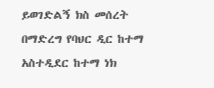ይወገድልኝ ክስ መሰረት በማድረግ የባህር ዲር ከተማ አስተዲደር ከተማ ነክ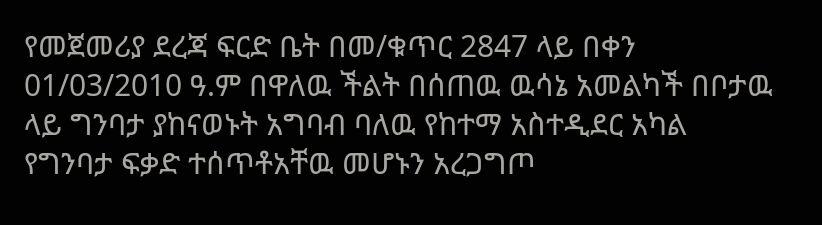የመጀመሪያ ደረጃ ፍርድ ቤት በመ/ቁጥር 2847 ላይ በቀን 01/03/2010 ዓ.ም በዋለዉ ችልት በሰጠዉ ዉሳኔ አመልካች በቦታዉ ላይ ግንባታ ያከናወኑት አግባብ ባለዉ የከተማ አስተዲደር አካል የግንባታ ፍቃድ ተሰጥቶአቸዉ መሆኑን አረጋግጦ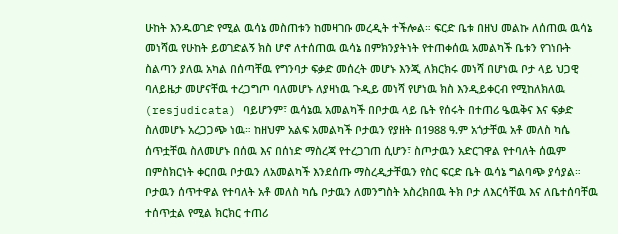ሁከት እንዱወገድ የሚል ዉሳኔ መስጠቱን ከመዛገቡ መረዲት ተችሎል። ፍርድ ቤቱ በዘህ መልኩ ለሰጠዉ ዉሳኔ መነሻዉ የሁከት ይወገድልኝ ክስ ሆኖ ለተሰጠዉ ዉሳኔ በምክንያትነት የተጠቀሰዉ አመልካች ቤቱን የገነቡት ስልጣን ያለዉ አካል በሰጣቸዉ የግንባታ ፍቃድ መሰረት መሆኑ እንጂ ለክርክሩ መነሻ በሆነዉ ቦታ ላይ ህጋዊ ባለይዜታ መሆናቸዉ ተረጋግጦ ባለመሆኑ ለያዛነዉ ጉዲይ መነሻ የሆነዉ ክስ እንዲይቀርብ የሚከለክለዉ (resjudicata) ባይሆንም፣ ዉሳኔዉ አመልካች በቦታዉ ላይ ቤት የሰሩት በተጠሪ ዔዉቅና እና ፍቃድ ስለመሆኑ አረጋጋጭ ነዉ። ከዘህም አልፍ አመልካች ቦታዉን የያዘት በ1988 ዓ.ም አጎታቸዉ አቶ መለስ ካሴ ሰጥቷቸዉ ስለመሆኑ በሰዉ እና በሰነድ ማስረጃ የተረጋገጠ ሲሆን፣ ስጦታዉን አድርገዋል የተባለት ሰዉም በምስክርነት ቀርበዉ ቦታዉን ለአመልካች እንደሰጡ ማስረዲታቸዉን የስር ፍርድ ቤት ዉሳኔ ግልባጭ ያሳያል። ቦታዉን ሰጥተዋል የተባለት አቶ መለስ ካሴ ቦታዉን ለመንግስት አስረክበዉ ትክ ቦታ ለእርሳቸዉ እና ለቤተሰባቸዉ ተሰጥቷል የሚል ክርክር ተጠሪ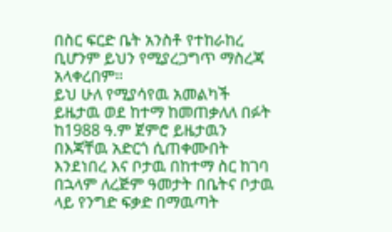በስር ፍርድ ቤት አንስቶ የተከራከረ ቢሆንም ይህን የሚያረጋግጥ ማስረጃ አላቀረበም።
ይህ ሁለ የሚያሳየዉ አመልካች ይዜታዉ ወደ ከተማ ከመጠቃለለ በፉት ከ1988 ዓ.ም ጀምሮ ይዜታዉን በእጃቸዉ አድርጎ ሲጠቀሙበት እንደነበረ እና ቦታዉ በከተማ ስር ከገባ በኋላም ለረጅም ዓመታት በቤትና ቦታዉ ላይ የንግድ ፍቃድ በማዉጣት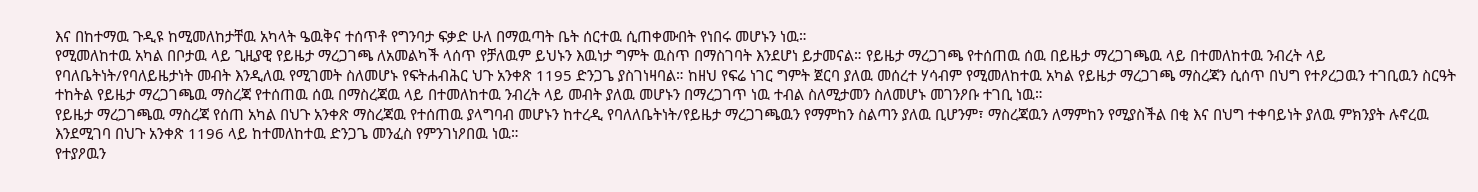እና በከተማዉ ጉዲዩ ከሚመለከታቸዉ አካላት ዔዉቅና ተሰጥቶ የግንባታ ፍቃድ ሁለ በማዉጣት ቤት ሰርተዉ ሲጠቀሙበት የነበሩ መሆኑን ነዉ።
የሚመለከተዉ አካል በቦታዉ ላይ ጊዚያዊ የይዜታ ማረጋገጫ ለአመልካች ላሰጥ የቻለዉም ይህኑን እዉነታ ግምት ዉስጥ በማስገባት እንደሆነ ይታመናል። የይዜታ ማረጋገጫ የተሰጠዉ ሰዉ በይዜታ ማረጋገጫዉ ላይ በተመለከተዉ ንብረት ላይ የባለቤትነት/የባለይዜታነት መብት እንዲለዉ የሚገመት ስለመሆኑ የፍትሐብሕር ህጉ አንቀጽ 1195 ድንጋጌ ያስገነዛባል። ከዘህ የፍሬ ነገር ግምት ጀርባ ያለዉ መሰረተ ሃሳብም የሚመለከተዉ አካል የይዜታ ማረጋገጫ ማስረጃን ሲሰጥ በህግ የተዖረጋዉን ተገቢዉን ስርዓት ተከትል የይዜታ ማረጋገጫዉ ማስረጃ የተሰጠዉ ሰዉ በማስረጃዉ ላይ በተመለከተዉ ንብረት ላይ መብት ያለዉ መሆኑን በማረጋገጥ ነዉ ተብል ስለሚታመን ስለመሆኑ መገንዖቡ ተገቢ ነዉ።
የይዜታ ማረጋገጫዉ ማስረጃ የሰጠ አካል በህጉ አንቀጽ ማስረጃዉ የተሰጠዉ ያላግባብ መሆኑን ከተረዲ የባለለቤትነት/የይዜታ ማረጋገጫዉን የማምከን ስልጣን ያለዉ ቢሆንም፣ ማስረጃዉን ለማምከን የሚያስችል በቂ እና በህግ ተቀባይነት ያለዉ ምክንያት ሉኖረዉ እንደሚገባ በህጉ አንቀጽ 1196 ላይ ከተመለከተዉ ድንጋጌ መንፈስ የምንገነዖበዉ ነዉ።
የተያዖዉን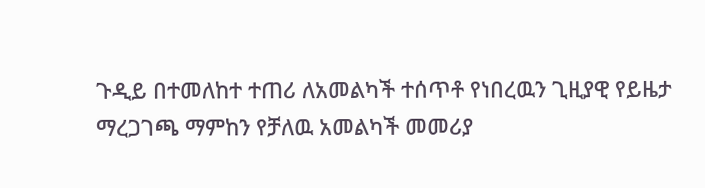ጉዲይ በተመለከተ ተጠሪ ለአመልካች ተሰጥቶ የነበረዉን ጊዚያዊ የይዜታ ማረጋገጫ ማምከን የቻለዉ አመልካች መመሪያ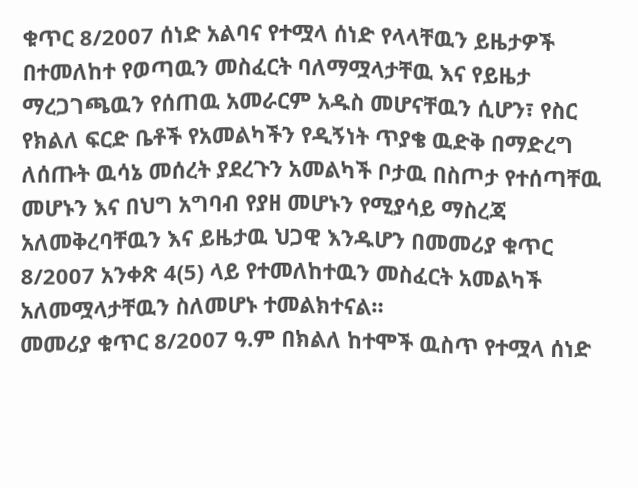ቁጥር 8/2007 ሰነድ አልባና የተሟላ ሰነድ የላላቸዉን ይዜታዎች በተመለከተ የወጣዉን መስፈርት ባለማሟላታቸዉ እና የይዜታ ማረጋገጫዉን የሰጠዉ አመራርም አዱስ መሆናቸዉን ሲሆን፣ የስር የክልለ ፍርድ ቤቶች የአመልካችን የዲኝነት ጥያቄ ዉድቅ በማድረግ ለሰጡት ዉሳኔ መሰረት ያደረጉን አመልካች ቦታዉ በስጦታ የተሰጣቸዉ መሆኑን እና በህግ አግባብ የያዘ መሆኑን የሚያሳይ ማስረጃ አለመቅረባቸዉን እና ይዜታዉ ህጋዊ እንዱሆን በመመሪያ ቁጥር 8/2007 አንቀጽ 4(5) ላይ የተመለከተዉን መስፈርት አመልካች አለመሟላታቸዉን ስለመሆኑ ተመልክተናል።
መመሪያ ቁጥር 8/2007 ዓ.ም በክልለ ከተሞች ዉስጥ የተሟላ ሰነድ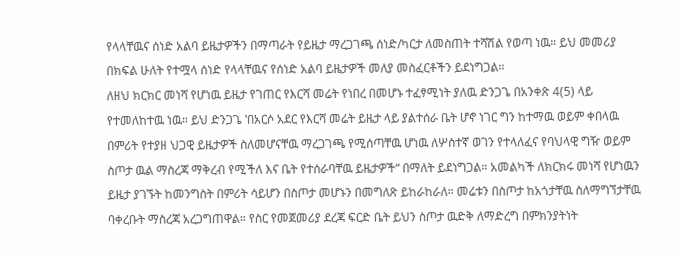የላላቸዉና ሰነድ አልባ ይዜታዎችን በማጣራት የይዜታ ማረጋገጫ ሰነድ/ካርታ ለመስጠት ተሻሽል የወጣ ነዉ። ይህ መመሪያ በክፍል ሁለት የተሟላ ሰነድ የላላቸዉና የሰነድ አልባ ይዜታዎች መለያ መስፈርቶችን ይደነግጋል።
ለዘህ ክርክር መነሻ የሆነዉ ይዜታ የገጠር የእርሻ መሬት የነበረ በመሆኑ ተፈፃሚነት ያለዉ ድንጋጌ በአንቀጽ 4(5) ላይ የተመለከተዉ ነዉ። ይህ ድንጋጌ ‛በአርሶ አደር የእርሻ መሬት ይዜታ ላይ ያልተሰራ ቤት ሆኖ ነገር ግን ከተማዉ ወይም ቀበላዉ በምሪት የተያዘ ህጋዊ ይዜታዎች ስለመሆናቸዉ ማረጋገጫ የሚሰጣቸዉ ሆነዉ ለሦስተኛ ወገን የተላለፈና የባህላዊ ግዥ ወይም ስጦታ ዉል ማስረጃ ማቅረብ የሚችለ እና ቤት የተሰራባቸዉ ይዜታዎች“ በማለት ይደነግጋል። አመልካች ለክርክሩ መነሻ የሆነዉን ይዜታ ያገኙት ከመንግስት በምሪት ሳይሆን በስጦታ መሆኑን በመግለጽ ይከራከራለ። መሬቱን በስጦታ ከአጎታቸዉ ስለማግኘታቸዉ ባቀረቡት ማስረጃ አረጋግጠዋል። የስር የመጀመሪያ ደረጃ ፍርድ ቤት ይህን ስጦታ ዉድቅ ለማድረግ በምክንያትነት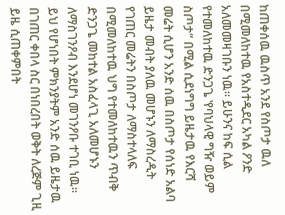ከጠቀሰዉ ዉስጥ አንደ የስጦታ ዉለ በሚመለከተዉ የአስተዲደር አካል ዖንድ አለመመዛገቡን ነዉ። ይሁንና ከፍ ሲል የተመለከተዉ ድንጋጌ ‛የባህላዊ ግዥ ወይም ስጦታ“ በሚል ሲደነግግ ይዜታዉ የእርሻ መሬት ሲሆን አንድ ሰዉ በስጦታ የሰነድ አልባ ይዜታ መብት ያለዉ መሆኑን ለማስረዲት የገጠር መሬትን በስጦታ ለማስተላለፍ በሚመለከተዉ ህግ የተመለከተዉን ጥብቅ ድንጋጌ መከተል አስፈላጊ አለመሆኑን ለማስገንዖብ እንደሆነ መገንዖቡ ተገቢ ነዉ። ይህ የሆነበት ምክንያትም አንድ ሰዉ ይዜታዉ በገጠር ቀበላ ስር በነበረበት ወቅት ለረጅም ጊዚ ይዜ ሲጠቀምበት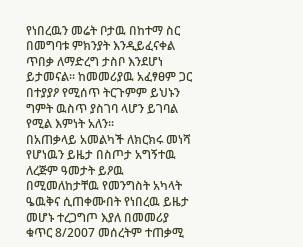የነበረዉን መሬት ቦታዉ በከተማ ስር በመግባቱ ምክንያት እንዲይፈናቀል ጥበቃ ለማድረግ ታስቦ እንደሆነ ይታመናል። ከመመሪያዉ አፈፃፀም ጋር በተያያዖ የሚሰጥ ትርጉምም ይህኑን ግምት ዉስጥ ያስገባ ላሆን ይገባል የሚል እምነት አለን።
በአጠቃላይ አመልካች ለክርክሩ መነሻ የሆነዉን ይዜታ በስጦታ አግኝተዉ ለረጅም ዓመታት ይዖዉ በሚመለከታቸዉ የመንግስት አካላት ዔዉቅና ሲጠቀሙበት የነበረዉ ይዜታ መሆኑ ተረጋግጦ እያለ በመመሪያ ቁጥር 8/2007 መሰረትም ተጠቃሚ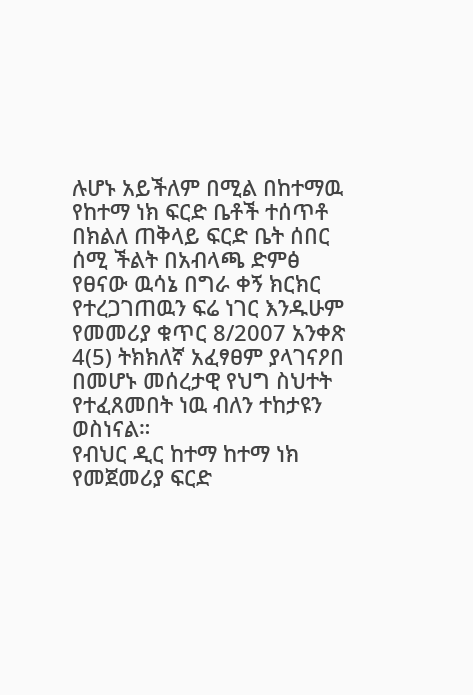ሉሆኑ አይችለም በሚል በከተማዉ የከተማ ነክ ፍርድ ቤቶች ተሰጥቶ በክልለ ጠቅላይ ፍርድ ቤት ሰበር ሰሚ ችልት በአብላጫ ድምፅ የፀናው ዉሳኔ በግራ ቀኝ ክርክር የተረጋገጠዉን ፍሬ ነገር እንዱሁም የመመሪያ ቁጥር 8/2007 አንቀጽ 4(5) ትክክለኛ አፈፃፀም ያላገናዖበ በመሆኑ መሰረታዊ የህግ ስህተት የተፈጸመበት ነዉ ብለን ተከታዩን ወስነናል።
የብህር ዲር ከተማ ከተማ ነክ የመጀመሪያ ፍርድ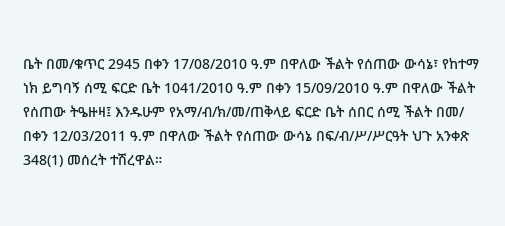ቤት በመ/ቁጥር 2945 በቀን 17/08/2010 ዓ.ም በዋለው ችልት የሰጠው ውሳኔ፣ የከተማ ነክ ይግባኝ ሰሚ ፍርድ ቤት 1041/2010 ዓ.ም በቀን 15/09/2010 ዓ.ም በዋለው ችልት የሰጠው ትዔዙዛ፤ እንዱሁም የአማ/ብ/ክ/መ/ጠቅላይ ፍርድ ቤት ሰበር ሰሚ ችልት በመ/ በቀን 12/03/2011 ዓ.ም በዋለው ችልት የሰጠው ውሳኔ በፍ/ብ/ሥ/ሥርዓት ህጉ አንቀጽ 348(1) መሰረት ተሽረዋል።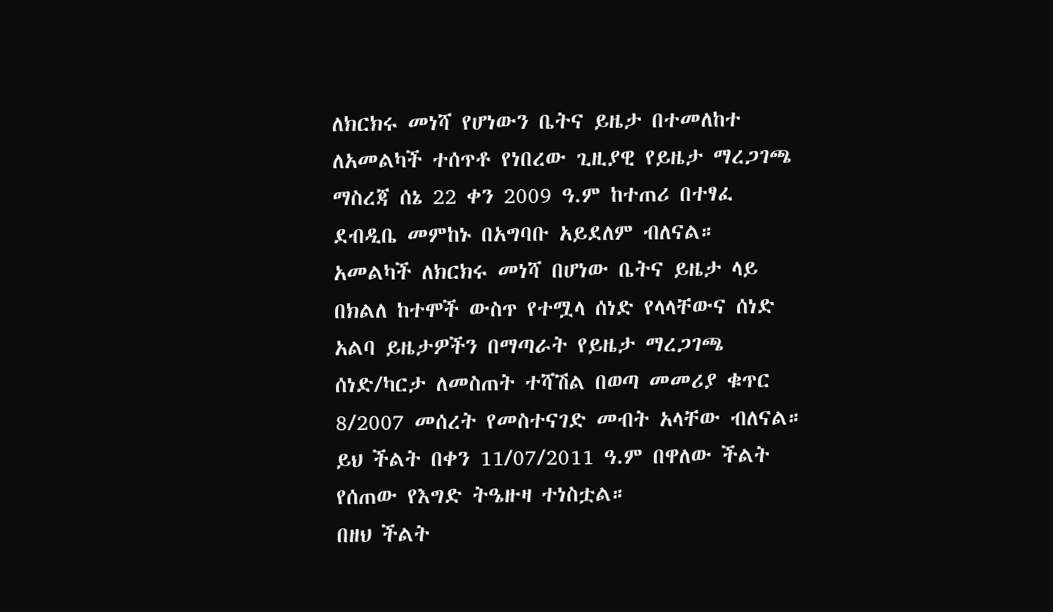ለክርክሩ መነሻ የሆነውን ቤትና ይዜታ በተመለከተ ለአመልካች ተሰጥቶ የነበረው ጊዚያዊ የይዜታ ማረጋገጫ ማስረጃ ሰኔ 22 ቀን 2009 ዓ.ም ከተጠሪ በተፃፈ ደብዲቤ መምከኑ በአግባቡ አይደለም ብለናል።
አመልካች ለክርክሩ መነሻ በሆነው ቤትና ይዜታ ላይ በክልለ ከተሞች ውስጥ የተሟላ ሰነድ የላላቸውና ሰነድ አልባ ይዜታዎችን በማጣራት የይዜታ ማረጋገጫ ሰነድ/ካርታ ለመስጠት ተሻሽል በወጣ መመሪያ ቁጥር 8/2007 መሰረት የመስተናገድ መብት አላቸው ብለናል።
ይህ ችልት በቀን 11/07/2011 ዓ.ም በዋለው ችልት የሰጠው የእግድ ትዔዙዛ ተነስቷል።
በዘህ ችልት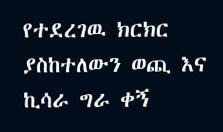የተደረገዉ ክርክር ያስከተለውን ወጪ እና ኪሳራ ግራ ቀኝ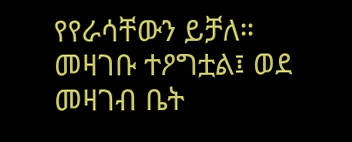የየራሳቸውን ይቻለ።
መዛገቡ ተዖግቷል፤ ወደ መዛገብ ቤት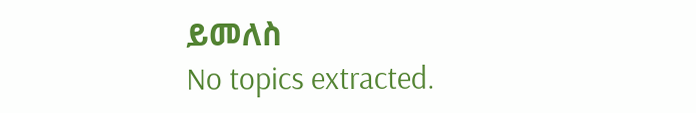ይመለስ
No topics extracted.